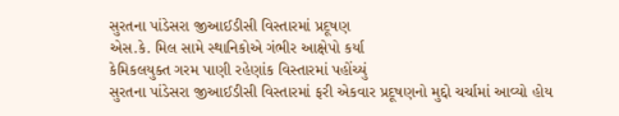સુરતના પાંડેસરા જીઆઈડીસી વિસ્તારમાં પ્રદૂષણ
એસ.કે. મિલ સામે સ્થાનિકોએ ગંભીર આક્ષેપો કર્યા
કેમિકલયુક્ત ગરમ પાણી રહેણાંક વિસ્તારમાં પહોંચ્યું
સુરતના પાંડેસરા જીઆઈડીસી વિસ્તારમાં ફરી એકવાર પ્રદૂષણનો મુદ્દો ચર્ચામાં આવ્યો હોય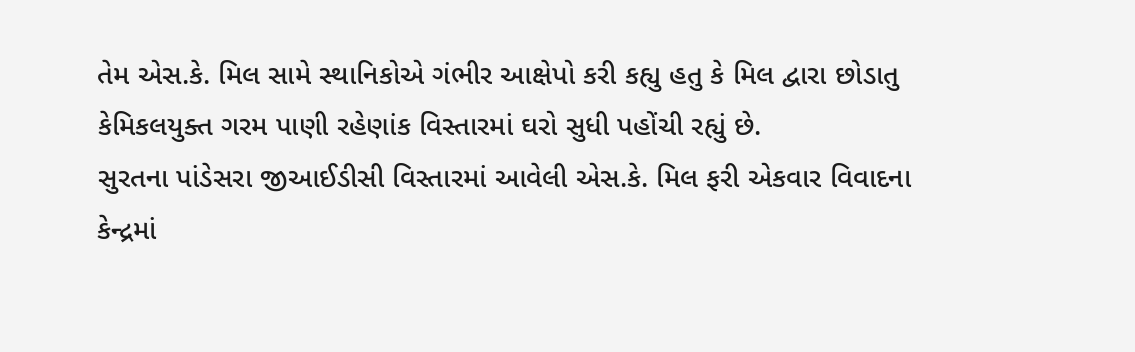તેમ એસ.કે. મિલ સામે સ્થાનિકોએ ગંભીર આક્ષેપો કરી કહ્યુ હતુ કે મિલ દ્વારા છોડાતુ કેમિકલયુક્ત ગરમ પાણી રહેણાંક વિસ્તારમાં ઘરો સુધી પહોંચી રહ્યું છે.
સુરતના પાંડેસરા જીઆઈડીસી વિસ્તારમાં આવેલી એસ.કે. મિલ ફરી એકવાર વિવાદના કેન્દ્રમાં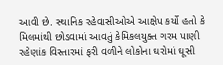આવી છે. સ્થાનિક રહેવાસીઓએ આક્ષેપ કર્યો હતો કે મિલમાંથી છોડવામાં આવતું કેમિકલયુક્ત ગરમ પાણી રહેણાંક વિસ્તારમાં ફરી વળીને લોકોના ઘરોમાં ઘૂસી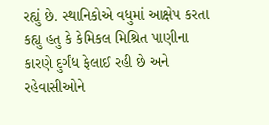રહ્યું છે. સ્થાનિકોએ વધુમાં આક્ષેપ કરતા કહ્યુ હતુ કે કેમિકલ મિશ્રિત પાણીના કારણે દુર્ગંધ ફેલાઈ રહી છે અને રહેવાસીઓને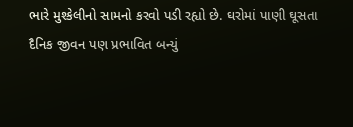ભારે મુશ્કેલીનો સામનો કરવો પડી રહ્યો છે. ઘરોમાં પાણી ઘૂસતા દૈનિક જીવન પણ પ્રભાવિત બન્યું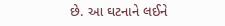છે. આ ઘટનાને લઈને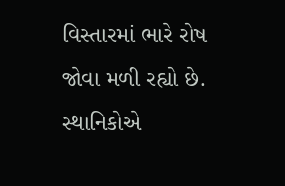વિસ્તારમાં ભારે રોષ જોવા મળી રહ્યો છે. સ્થાનિકોએ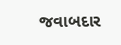જવાબદાર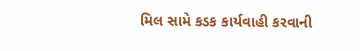મિલ સામે કડક કાર્યવાહી કરવાની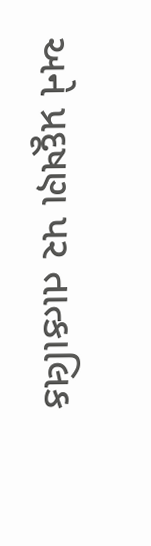અને પ્રદૂષણ પર તાત્કાલિક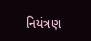નિયંત્રણ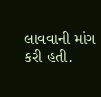લાવવાની માંગ કરી હતી.